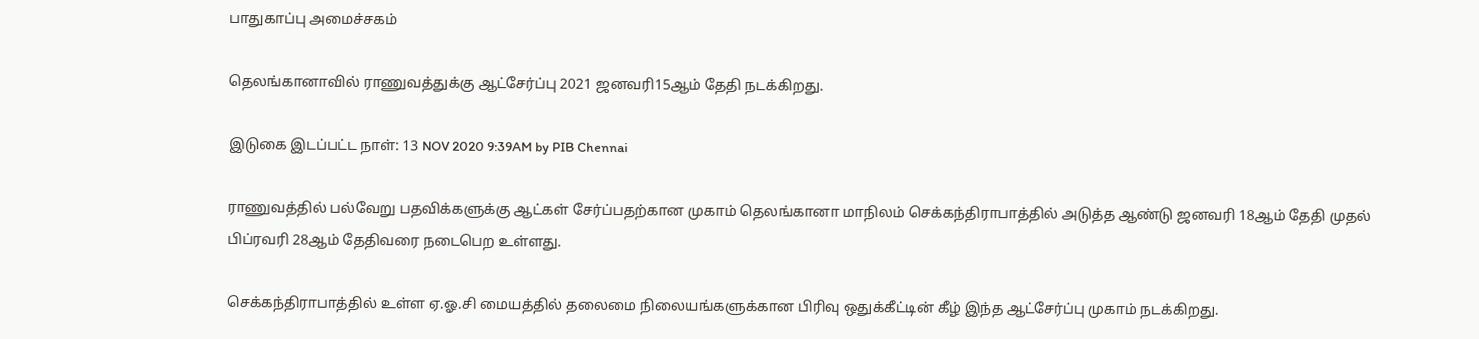பாதுகாப்பு அமைச்சகம்

தெலங்கானாவில் ராணுவத்துக்கு ஆட்சேர்ப்பு 2021 ஜனவரி15ஆம் தேதி நடக்கிறது.

இடுகை இடப்பட்ட நாள்: 13 NOV 2020 9:39AM by PIB Chennai

ராணுவத்தில் பல்வேறு பதவிக்களுக்கு ஆட்கள் சேர்ப்பதற்கான முகாம் தெலங்கானா மாநிலம் செக்கந்திராபாத்தில் அடுத்த ஆண்டு ஜனவரி 18ஆம் தேதி முதல் பிப்ரவரி 28ஆம் தேதிவரை நடைபெற உள்ளது.

செக்கந்திராபாத்தில் உள்ள ஏ.ஓ.சி மையத்தில் தலைமை நிலையங்களுக்கான பிரிவு ஒதுக்கீட்டின் கீழ் இந்த ஆட்சேர்ப்பு முகாம் நடக்கிறது.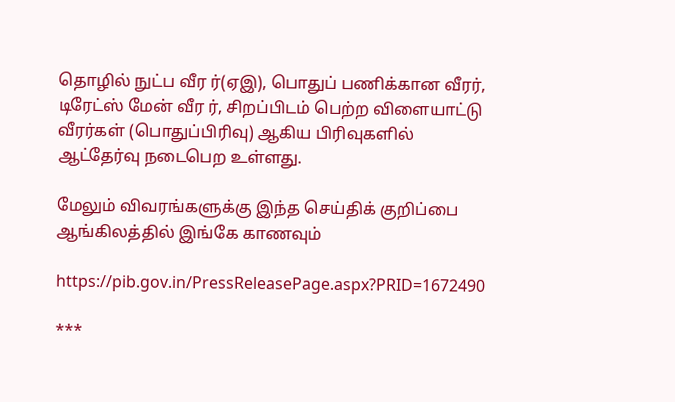தொழில் நுட்ப வீர ர்(ஏஇ), பொதுப் பணிக்கான வீரர், டிரேட்ஸ் மேன் வீர ர், சிறப்பிடம் பெற்ற விளையாட்டு வீரர்கள் (பொதுப்பிரிவு) ஆகிய பிரிவுகளில் ஆட்தேர்வு நடைபெற உள்ளது.

மேலும் விவரங்களுக்கு இந்த செய்திக் குறிப்பை ஆங்கிலத்தில் இங்கே காணவும்

https://pib.gov.in/PressReleasePage.aspx?PRID=1672490

***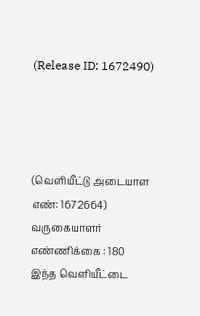(Release ID: 1672490)




(வெளியீட்டு அடையாள எண்: 1672664) வருகையாளர் எண்ணிக்கை : 180
இந்த வெளியீட்டை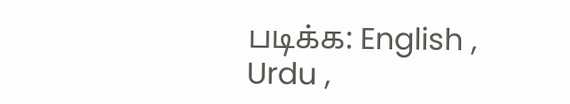படிக்க: English , Urdu ,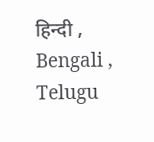हिन्दी , Bengali , Telugu